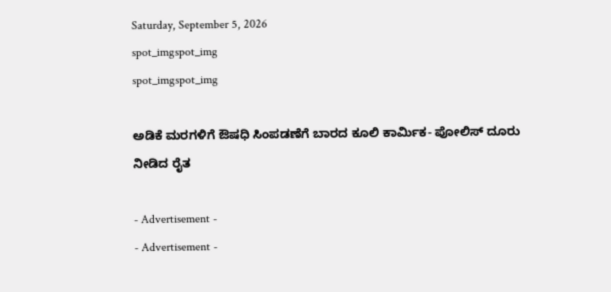Saturday, September 5, 2026
spot_imgspot_img
spot_imgspot_img

ಅಡಿಕೆ ಮರಗಳಿಗೆ ಔಷಧಿ ಸಿಂಪಡಣೆಗೆ ಬಾರದ ಕೂಲಿ ಕಾರ್ಮಿಕ- ಪೋಲಿಸ್ ದೂರು ನೀಡಿದ ರೈತ

- Advertisement -
- Advertisement -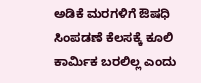ಅಡಿಕೆ ಮರಗಳಿಗೆ ಔಷಧಿ ಸಿಂಪಡಣೆ ಕೆಲಸಕ್ಕೆ ಕೂಲಿ ಕಾರ್ಮಿಕ ಬರಲಿಲ್ಲ ಎಂದು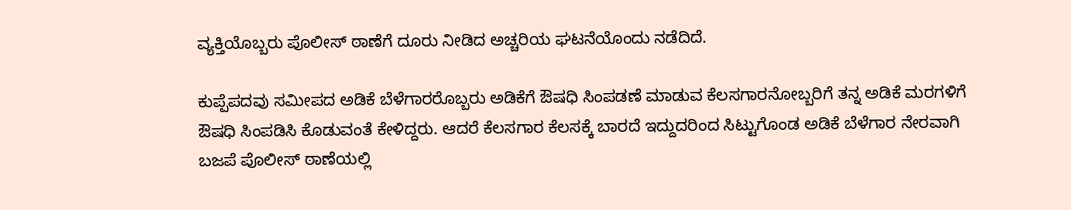ವ್ಯಕ್ತಿಯೊಬ್ಬರು ಪೊಲೀಸ್‌ ಠಾಣೆಗೆ ದೂರು ನೀಡಿದ ಅಚ್ಚರಿಯ ಘಟನೆಯೊಂದು ನಡೆದಿದೆ.

ಕುಪ್ಪೆಪದವು ಸಮೀಪದ ಅಡಿಕೆ ಬೆಳೆಗಾರರೊಬ್ಬರು ಅಡಿಕೆಗೆ ಔಷಧಿ ಸಿಂಪಡಣೆ ಮಾಡುವ ಕೆಲಸಗಾರನೋಬ್ಬರಿಗೆ ತನ್ನ ಅಡಿಕೆ ಮರಗಳಿಗೆ ಔಷಧಿ ಸಿಂಪಡಿಸಿ ಕೊಡುವಂತೆ ಕೇಳಿದ್ದರು. ಆದರೆ ಕೆಲಸಗಾರ ಕೆಲಸಕ್ಕೆ ಬಾರದೆ ಇದ್ದುದರಿಂದ ಸಿಟ್ಟುಗೊಂಡ ಅಡಿಕೆ ಬೆಳೆಗಾರ ನೇರವಾಗಿ ಬಜಪೆ ಪೊಲೀಸ್‌ ಠಾಣೆಯಲ್ಲಿ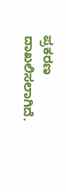ಪ್ರಕರಣ ದಾಖಲಿಸಲಾಗಿದೆ.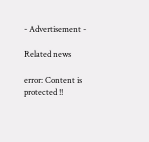- Advertisement -

Related news

error: Content is protected !!